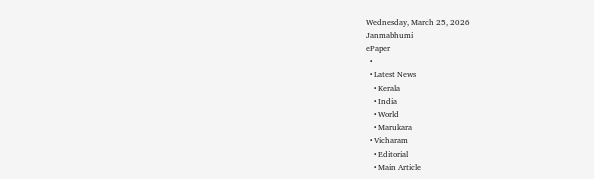Wednesday, March 25, 2026
Janmabhumi
ePaper
  •
  • Latest News
    • Kerala
    • India
    • World
    • Marukara
  • Vicharam
    • Editorial
    • Main Article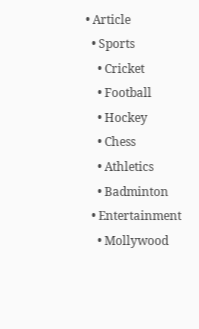• Article
  • Sports
    • Cricket
    • Football
    • Hockey
    • Chess
    • Athletics
    • Badminton
  • Entertainment
    • Mollywood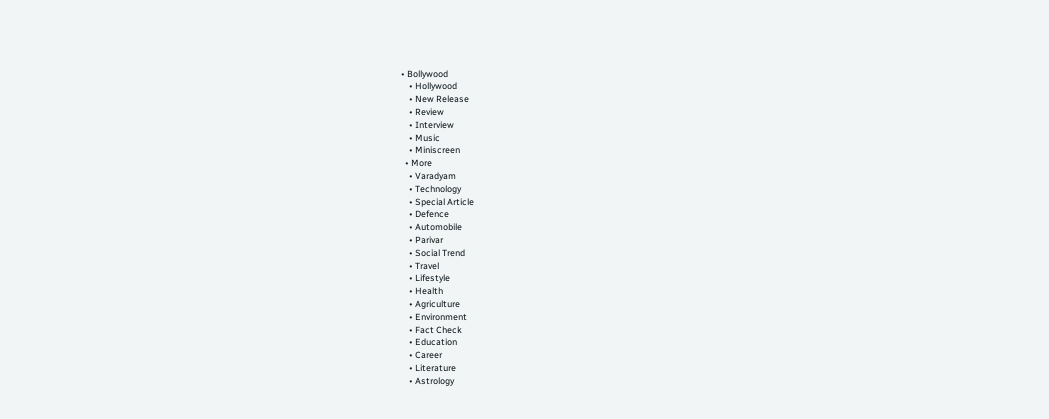• Bollywood
    • Hollywood
    • New Release
    • Review
    • Interview
    • Music
    • Miniscreen
  • More
    • Varadyam
    • Technology
    • Special Article
    • Defence
    • Automobile
    • Parivar
    • Social Trend
    • Travel
    • Lifestyle
    • Health
    • Agriculture
    • Environment
    • Fact Check
    • Education
    • Career
    • Literature
    • Astrology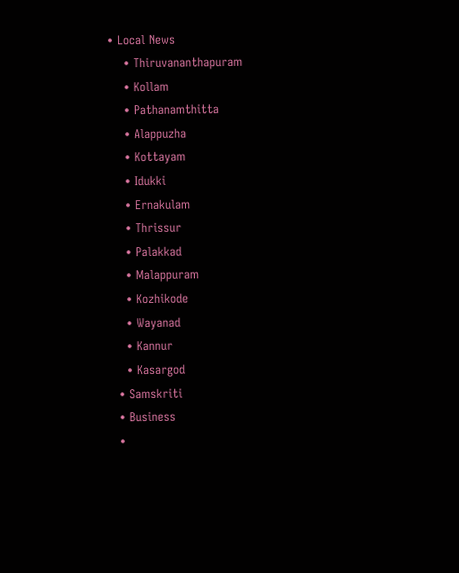• Local News
    • Thiruvananthapuram
    • Kollam
    • Pathanamthitta
    • Alappuzha
    • Kottayam
    • Idukki
    • Ernakulam
    • Thrissur
    • Palakkad
    • Malappuram
    • Kozhikode
    • Wayanad
    • Kannur
    • Kasargod
  • Samskriti
  • Business
  •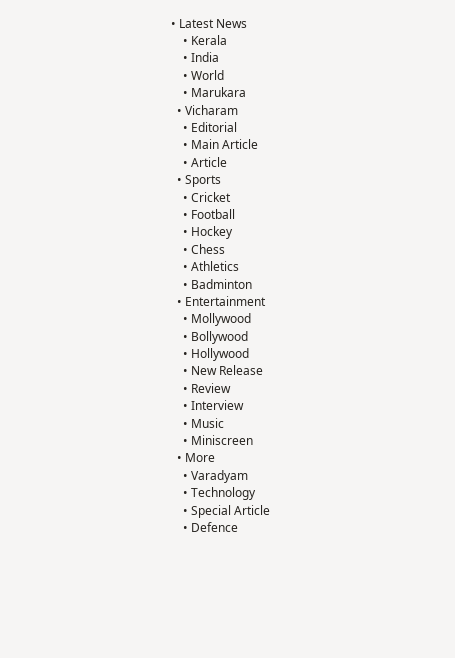• Latest News
    • Kerala
    • India
    • World
    • Marukara
  • Vicharam
    • Editorial
    • Main Article
    • Article
  • Sports
    • Cricket
    • Football
    • Hockey
    • Chess
    • Athletics
    • Badminton
  • Entertainment
    • Mollywood
    • Bollywood
    • Hollywood
    • New Release
    • Review
    • Interview
    • Music
    • Miniscreen
  • More
    • Varadyam
    • Technology
    • Special Article
    • Defence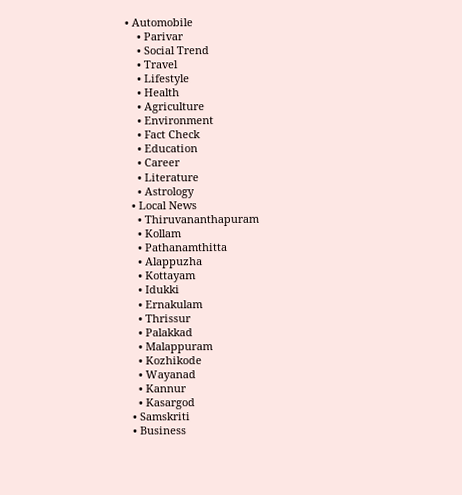• Automobile
    • Parivar
    • Social Trend
    • Travel
    • Lifestyle
    • Health
    • Agriculture
    • Environment
    • Fact Check
    • Education
    • Career
    • Literature
    • Astrology
  • Local News
    • Thiruvananthapuram
    • Kollam
    • Pathanamthitta
    • Alappuzha
    • Kottayam
    • Idukki
    • Ernakulam
    • Thrissur
    • Palakkad
    • Malappuram
    • Kozhikode
    • Wayanad
    • Kannur
    • Kasargod
  • Samskriti
  • Business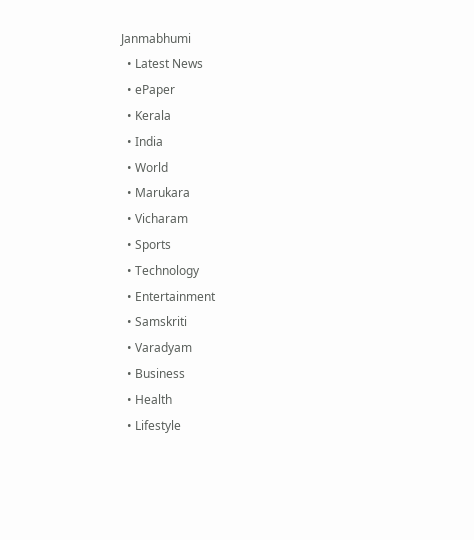Janmabhumi
  • Latest News
  • ePaper
  • Kerala
  • India
  • World
  • Marukara
  • Vicharam
  • Sports
  • Technology
  • Entertainment
  • Samskriti
  • Varadyam
  • Business
  • Health
  • Lifestyle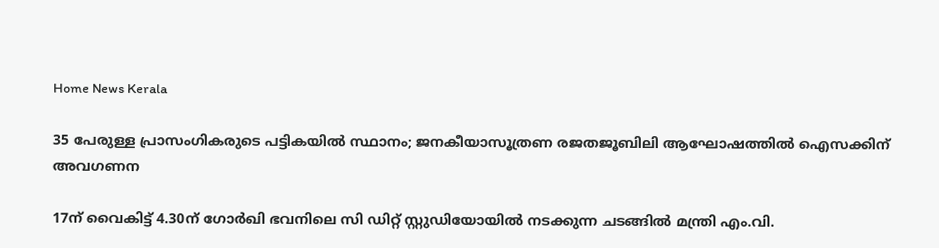Home News Kerala

35 പേരുള്ള പ്രാസംഗികരുടെ പട്ടികയില്‍ സ്ഥാനം; ജനകീയാസൂത്രണ രജതജൂബിലി ആഘോഷത്തില്‍ ഐസക്കിന് അവഗണന

17ന് വൈകിട്ട് 4.30ന് ഗോര്‍ഖി ഭവനിലെ സി ഡിറ്റ് സ്റ്റുഡിയോയില്‍ നടക്കുന്ന ചടങ്ങില്‍ മന്ത്രി എം.വി.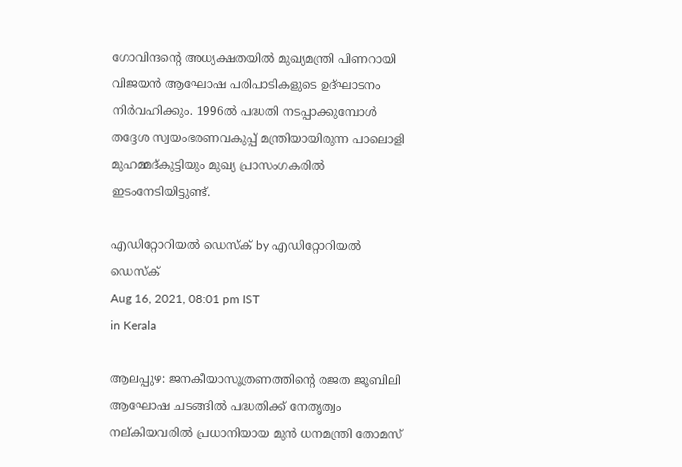ഗോവിന്ദന്റെ അധ്യക്ഷതയില്‍ മുഖ്യമന്ത്രി പിണറായി വിജയന്‍ ആഘോഷ പരിപാടികളുടെ ഉദ്ഘാടനം നിര്‍വഹിക്കും. 1996ല്‍ പദ്ധതി നടപ്പാക്കുമ്പോള്‍ തദ്ദേശ സ്വയംഭരണവകുപ്പ് മന്ത്രിയായിരുന്ന പാലൊളി മുഹമ്മദ്കുട്ടിയും മുഖ്യ പ്രാസംഗകരില്‍ ഇടംനേടിയിട്ടുണ്ട്.

എഡിറ്റോറിയൽ ഡെസ്ക് by എഡിറ്റോറിയൽ ഡെസ്ക്
Aug 16, 2021, 08:01 pm IST
in Kerala

ആലപ്പുഴ: ജനകീയാസൂത്രണത്തിന്റെ രജത ജൂബിലി ആഘോഷ ചടങ്ങില്‍ പദ്ധതിക്ക് നേതൃത്വം നല്കിയവരില്‍ പ്രധാനിയായ മുന്‍ ധനമന്ത്രി തോമസ്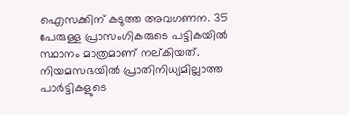ഐസക്കിന് കടുത്ത അവഗണന. 35 പേരുള്ള പ്രാസംഗികരുടെ പട്ടികയില്‍ സ്ഥാനം മാത്രമാണ് നല്കിയത്. നിയമസഭയില്‍ പ്രാതിനിധ്യമില്ലാത്ത പാര്‍ട്ടികളുടെ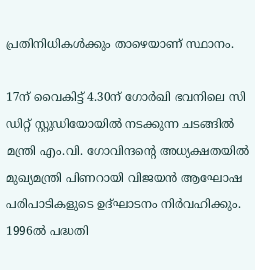പ്രതിനിധികള്‍ക്കും താഴെയാണ് സ്ഥാനം.

17ന് വൈകിട്ട് 4.30ന് ഗോര്‍ഖി ഭവനിലെ സി ഡിറ്റ് സ്റ്റുഡിയോയില്‍ നടക്കുന്ന ചടങ്ങില്‍  മന്ത്രി എം.വി. ഗോവിന്ദന്റെ അധ്യക്ഷതയില്‍ മുഖ്യമന്ത്രി പിണറായി വിജയന്‍ ആഘോഷ പരിപാടികളുടെ ഉദ്ഘാടനം നിര്‍വഹിക്കും. 1996ല്‍ പദ്ധതി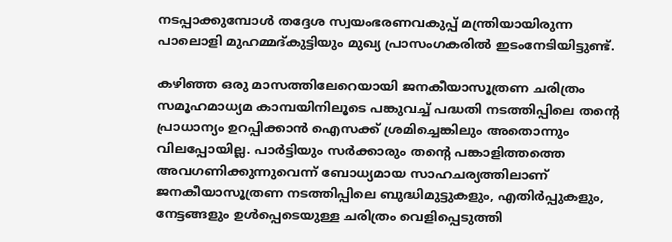നടപ്പാക്കുമ്പോള്‍ തദ്ദേശ സ്വയംഭരണവകുപ്പ് മന്ത്രിയായിരുന്ന പാലൊളി മുഹമ്മദ്കുട്ടിയും മുഖ്യ പ്രാസംഗകരില്‍ ഇടംനേടിയിട്ടുണ്ട്.

കഴിഞ്ഞ ഒരു മാസത്തിലേറെയായി ജനകീയാസൂത്രണ ചരിത്രം സമൂഹമാധ്യമ കാമ്പയിനിലൂടെ പങ്കുവച്ച് പദ്ധതി നടത്തിപ്പിലെ തന്റെ പ്രാധാന്യം ഉറപ്പിക്കാന്‍ ഐസക്ക് ശ്രമിച്ചെങ്കിലും അതൊന്നും വിലപ്പോയില്ല. പാര്‍ട്ടിയും സര്‍ക്കാരും തന്റെ പങ്കാളിത്തത്തെ അവഗണിക്കുന്നുവെന്ന് ബോധ്യമായ സാഹചര്യത്തിലാണ് ജനകീയാസൂത്രണ നടത്തിപ്പിലെ ബുദ്ധിമുട്ടുകളും, എതിര്‍പ്പുകളും, നേട്ടങ്ങളും ഉള്‍പ്പെടെയുള്ള ചരിത്രം വെളിപ്പെടുത്തി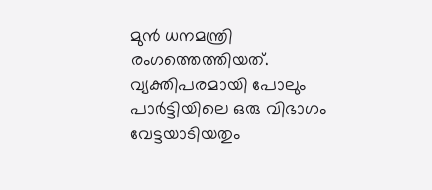മുന്‍ ധനമന്ത്രി രംഗത്തെത്തിയത്. വ്യക്തിപരമായി പോലും പാര്‍ട്ടിയിലെ ഒരു വിഭാഗം വേട്ടയാടിയതും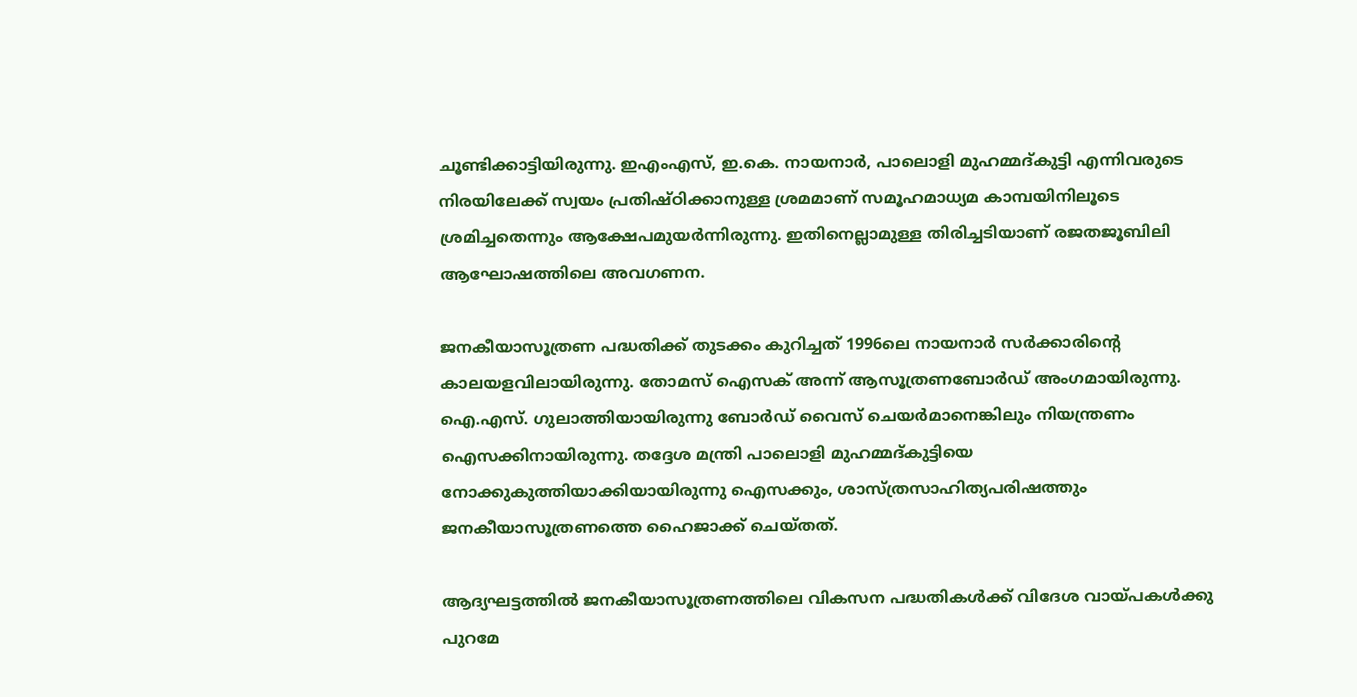ചൂണ്ടിക്കാട്ടിയിരുന്നു. ഇഎംഎസ്, ഇ.കെ. നായനാര്‍, പാലൊളി മുഹമ്മദ്കുട്ടി എന്നിവരുടെ നിരയിലേക്ക് സ്വയം പ്രതിഷ്ഠിക്കാനുള്ള ശ്രമമാണ് സമൂഹമാധ്യമ കാമ്പയിനിലൂടെ ശ്രമിച്ചതെന്നും ആക്ഷേപമുയര്‍ന്നിരുന്നു. ഇതിനെല്ലാമുള്ള തിരിച്ചടിയാണ് രജതജൂബിലി ആഘോഷത്തിലെ അവഗണന.

ജനകീയാസൂത്രണ പദ്ധതിക്ക് തുടക്കം കുറിച്ചത് 1996ലെ നായനാര്‍ സര്‍ക്കാരിന്റെ കാലയളവിലായിരുന്നു. തോമസ് ഐസക് അന്ന് ആസൂത്രണബോര്‍ഡ് അംഗമായിരുന്നു. ഐ.എസ്. ഗുലാത്തിയായിരുന്നു ബോര്‍ഡ് വൈസ് ചെയര്‍മാനെങ്കിലും നിയന്ത്രണം ഐസക്കിനായിരുന്നു. തദ്ദേശ മന്ത്രി പാലൊളി മുഹമ്മദ്കുട്ടിയെ നോക്കുകുത്തിയാക്കിയായിരുന്നു ഐസക്കും, ശാസ്ത്രസാഹിത്യപരിഷത്തും ജനകീയാസൂത്രണത്തെ ഹൈജാക്ക് ചെയ്തത്.

ആദ്യഘട്ടത്തില്‍ ജനകീയാസൂത്രണത്തിലെ വികസന പദ്ധതികള്‍ക്ക് വിദേശ വായ്‌പകള്‍ക്കു പുറമേ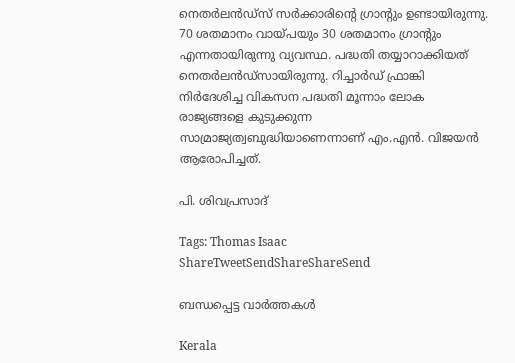നെതര്‍ലന്‍ഡ്സ് സര്‍ക്കാരിന്റെ ഗ്രാന്റും ഉണ്ടായിരുന്നു. 70 ശതമാനം വായ്‌പയും 30 ശതമാനം ഗ്രാന്റും എന്നതായിരുന്നു വ്യവസ്ഥ. പദ്ധതി തയ്യാറാക്കിയത് നെതര്‍ലന്‍ഡ്സായിരുന്നു. റിച്ചാര്‍ഡ് ഫ്രാങ്കി നിര്‍ദേശിച്ച വികസന പദ്ധതി മൂന്നാം ലോക രാജ്യങ്ങളെ കുടുക്കുന്ന സാമ്രാജ്യത്വബുദ്ധിയാണെന്നാണ് എം.എന്‍. വിജയന്‍ ആരോപിച്ചത്.

പി. ശിവപ്രസാദ്

Tags: Thomas Isaac
ShareTweetSendShareShareSend

ബന്ധപ്പെട്ട വാര്‍ത്തകള്‍

Kerala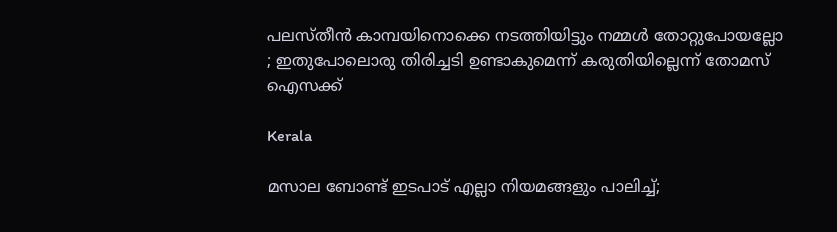പലസ്തീൻ കാമ്പയിനൊക്കെ നടത്തിയിട്ടും നമ്മൾ തോറ്റുപോയല്ലോ ; ഇതുപോലൊരു തിരിച്ചടി ഉണ്ടാകുമെന്ന് കരുതിയില്ലെന്ന് തോമസ് ഐസക്ക്

Kerala

മസാല ബോണ്ട് ഇടപാട് എല്ലാ നിയമങ്ങളും പാലിച്ച്;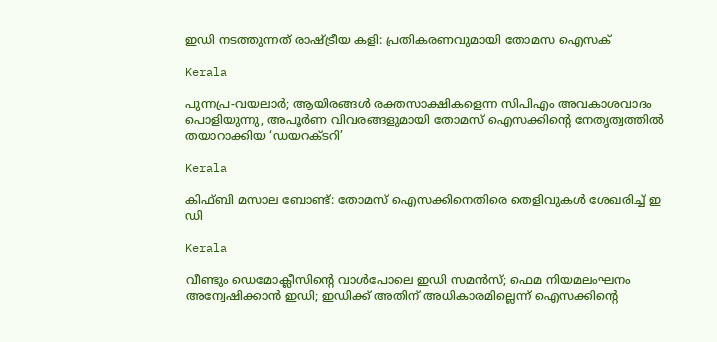ഇഡി നടത്തുന്നത് രാഷ്‌ട്രീയ കളി: പ്രതികരണവുമായി തോമസ ഐസക്

Kerala

പുന്നപ്ര-വയലാര്‍; ആയിരങ്ങള്‍ രക്തസാക്ഷികളെന്ന സിപിഎം അവകാശവാദം പൊളിയുന്നു, അപൂര്‍ണ വിവരങ്ങളുമായി തോമസ് ഐസക്കിന്റെ നേതൃത്വത്തില്‍ തയാറാക്കിയ ‘ഡയറക്ടറി’

Kerala

കിഫ്ബി മസാല ബോണ്ട്: തോമസ് ഐസക്കിനെതിരെ തെളിവുകള്‍ ശേഖരിച്ച് ഇ ഡി

Kerala

വീണ്ടും ഡെമോക്ലീസിന്റെ വാള്‍പോലെ ഇഡി സമന്‍സ്; ഫെമ നിയമലംഘനം അന്വേഷിക്കാന്‍ ഇഡി; ഇഡിക്ക് അതിന് അധികാരമില്ലെന്ന് ഐസക്കിന്റെ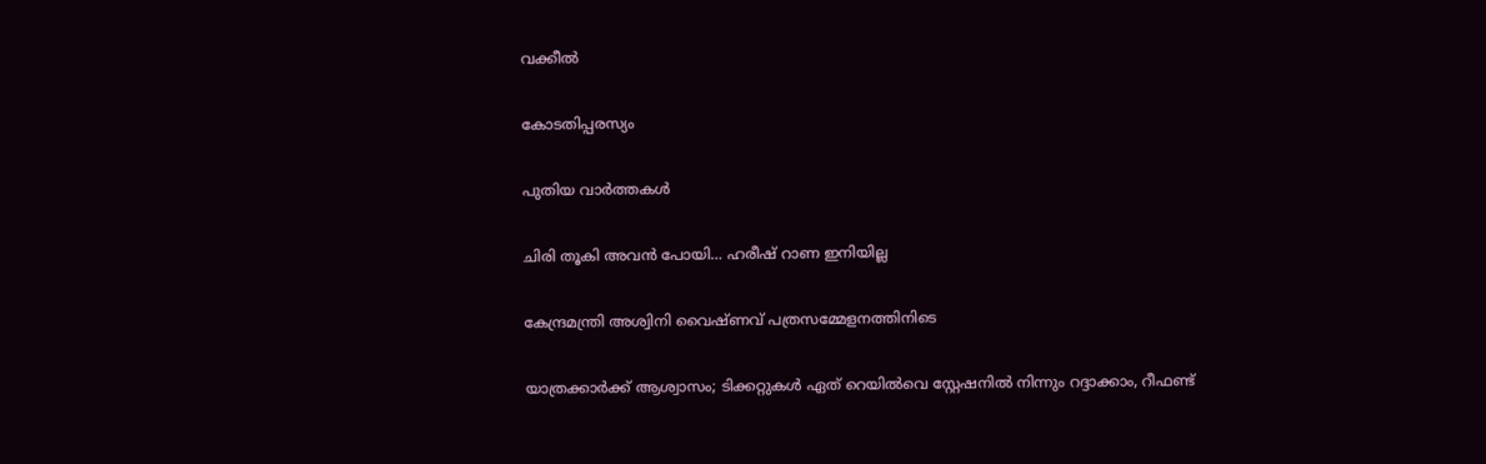വക്കീല്‍

കോടതിപ്പരസ്യം

പുതിയ വാര്‍ത്തകള്‍

ചിരി തൂകി അവന്‍ പോയി… ഹരീഷ് റാണ ഇനിയില്ല

കേന്ദ്രമന്ത്രി അശ്വിനി വൈഷ്ണവ് പത്രസമ്മേളനത്തിനിടെ

യാത്രക്കാര്‍ക്ക് ആശ്വാസം; ടിക്കറ്റുകള്‍ ഏത് റെയില്‍വെ സ്റ്റേഷനില്‍ നിന്നും റദ്ദാക്കാം, റീഫണ്ട്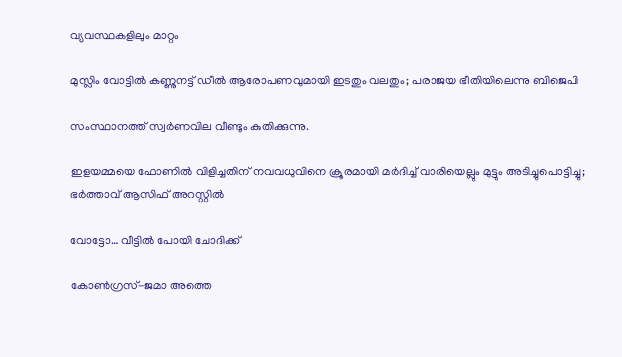വ്യവസ്ഥകളിലും മാറ്റം

മുസ്ലിം വോട്ടില്‍ കണ്ണുനട്ട് ഡീല്‍ ആരോപണവുമായി ഇടതും വലതും; പരാജയ ഭീതിയിലെന്നു ബിജെപി

സംസ്ഥാനത്ത് സ്വർണവില വീണ്ടും കുതിക്കുന്നു.

ഇളയമ്മയെ ഫോണിൽ വിളിച്ചതിന് നവവധുവിനെ ക്രൂരമായി മർദിച്ച് വാരിയെല്ലും മുട്ടും അടിച്ചുപൊട്ടിച്ചു; ഭർത്താവ് ആസിഫ് അറസ്റ്റിൽ

വോട്ടോ… വീട്ടില്‍ പോയി ചോദിക്ക്

കോണ്‍ഗ്രസ്-ജമാ അത്തെ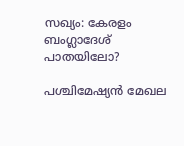സഖ്യം: കേരളം ബംഗ്ലാദേശ് പാതയിലോ?

പശ്ചിമേഷ്യന്‍ മേഖല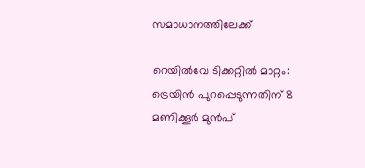സമാധാനത്തിലേക്ക്

റെയിൽവേ ടിക്കറ്റിൽ മാറ്റം: ട്രെയിൻ പുറപ്പെടുന്നതിന് 8 മണിക്കൂർ മുൻപ്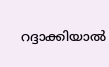റദ്ദാക്കിയാൽ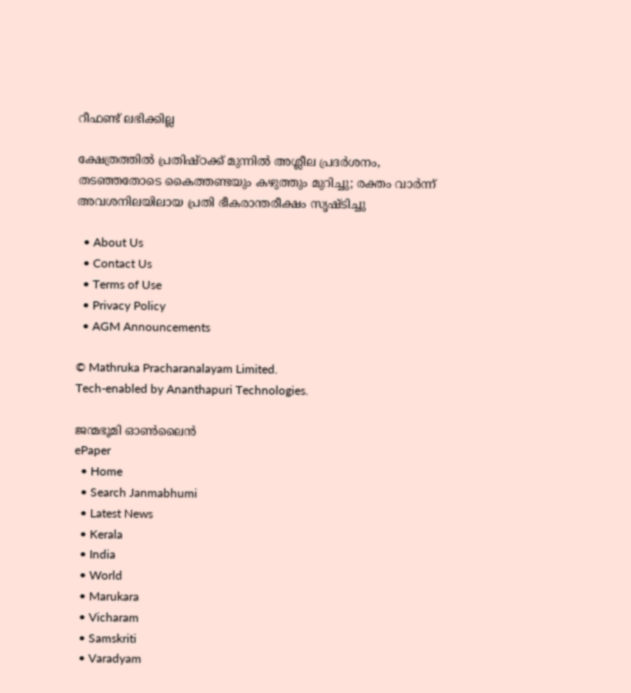റീഫണ്ട് ലഭിക്കില്ല

ക്ഷേത്രത്തിൽ പ്രതിഷ്ഠക്ക് മുന്നിൽ അശ്ലീല പ്രദർശനം, തടഞ്ഞതോടെ കൈത്തണ്ടയും കഴുത്തും മുറിച്ചു; രക്തം വാർന്ന് അവശനിലയിലായ പ്രതി ഭീകരാന്തരീക്ഷം സൃഷ്ടിച്ചു

  • About Us
  • Contact Us
  • Terms of Use
  • Privacy Policy
  • AGM Announcements

© Mathruka Pracharanalayam Limited.
Tech-enabled by Ananthapuri Technologies.

ജന്മഭൂമി ഓണ്‍ലൈന്‍
ePaper
  • Home
  • Search Janmabhumi
  • Latest News
  • Kerala
  • India
  • World
  • Marukara
  • Vicharam
  • Samskriti
  • Varadyam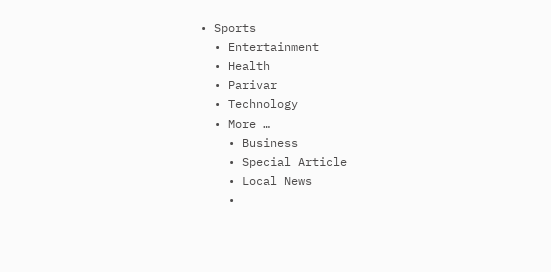• Sports
  • Entertainment
  • Health
  • Parivar
  • Technology
  • More …
    • Business
    • Special Article
    • Local News
    •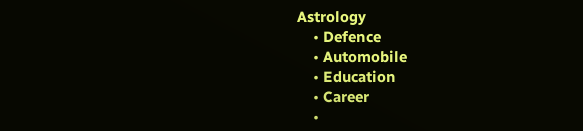Astrology
    • Defence
    • Automobile
    • Education
    • Career
    •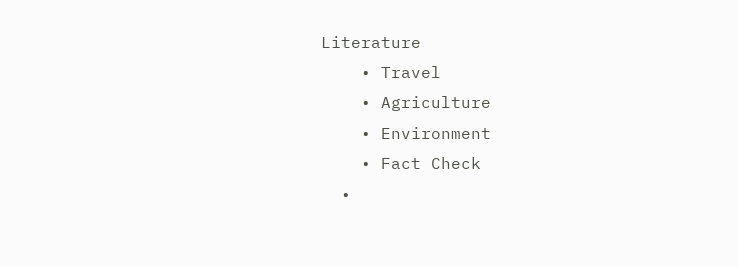Literature
    • Travel
    • Agriculture
    • Environment
    • Fact Check
  •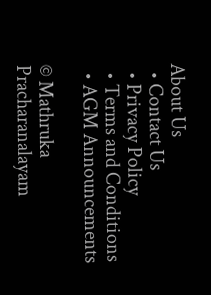About Us
  • Contact Us
  • Privacy Policy
  • Terms and Conditions
  • AGM Announcements

© Mathruka Pracharanalayam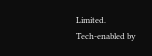Limited.
Tech-enabled by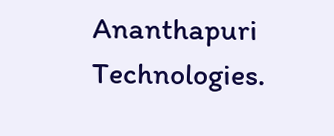Ananthapuri Technologies.